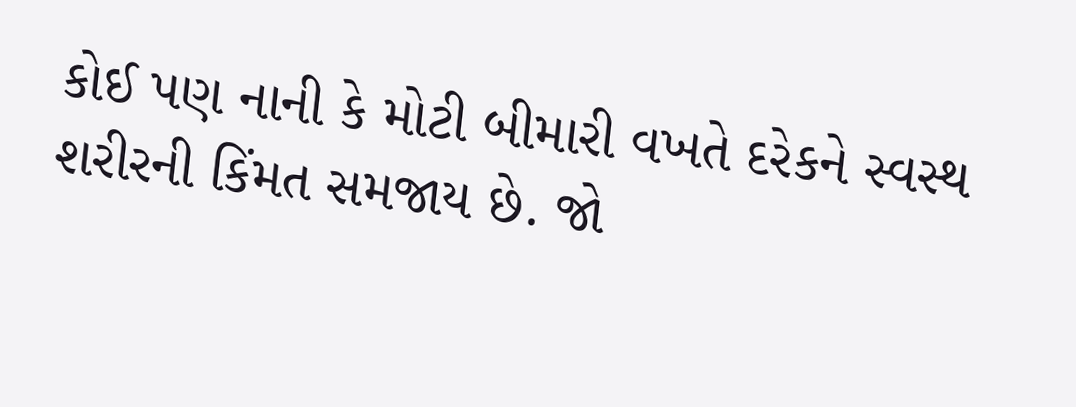કોઈ પણ નાની કે મોટી બીમારી વખતે દરેકને સ્વસ્થ શરીરની કિંમત સમજાય છે. જો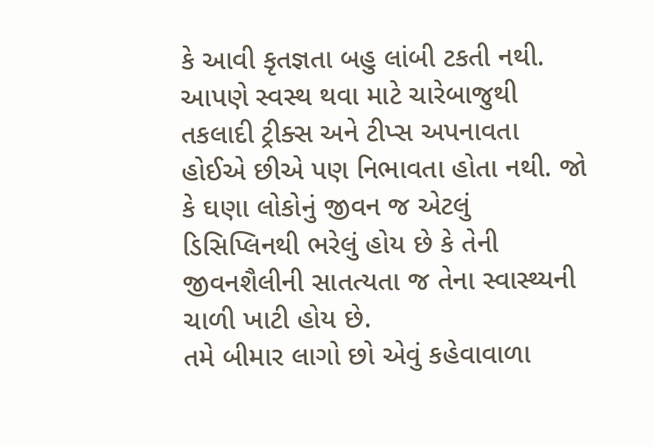કે આવી કૃતજ્ઞતા બહુ લાંબી ટકતી નથી. આપણે સ્વસ્થ થવા માટે ચારેબાજુથી તકલાદી ટ્રીક્સ અને ટીપ્સ અપનાવતા હોઈએ છીએ પણ નિભાવતા હોતા નથી. જો કે ઘણા લોકોનું જીવન જ એટલું ડિસિપ્લિનથી ભરેલું હોય છે કે તેની જીવનશૈલીની સાતત્યતા જ તેના સ્વાસ્થ્યની ચાળી ખાટી હોય છે.
તમે બીમાર લાગો છો એવું કહેવાવાળા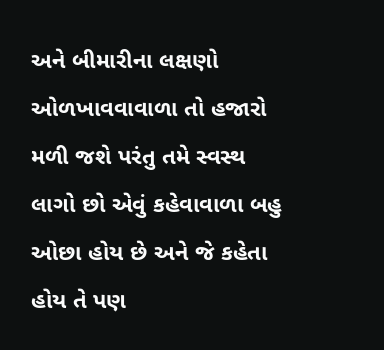અને બીમારીના લક્ષણો ઓળખાવવાવાળા તો હજારો મળી જશે પરંતુ તમે સ્વસ્થ લાગો છો એવું કહેવાવાળા બહુ ઓછા હોય છે અને જે કહેતા હોય તે પણ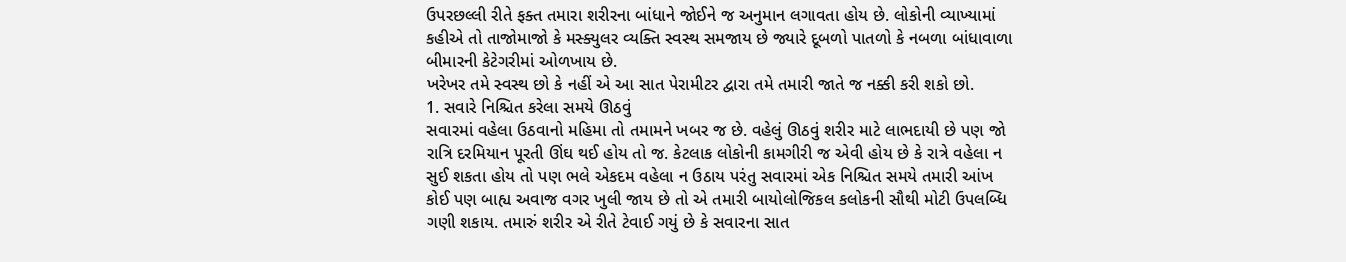ઉપરછલ્લી રીતે ફક્ત તમારા શરીરના બાંધાને જોઈને જ અનુમાન લગાવતા હોય છે. લોકોની વ્યાખ્યામાં કહીએ તો તાજોમાજો કે મસ્ક્યુલર વ્યક્તિ સ્વસ્થ સમજાય છે જ્યારે દૂબળો પાતળો કે નબળા બાંધાવાળા બીમારની કેટેગરીમાં ઓળખાય છે.
ખરેખર તમે સ્વસ્થ છો કે નહીં એ આ સાત પેરામીટર દ્વારા તમે તમારી જાતે જ નક્કી કરી શકો છો.
1. સવારે નિશ્ચિત કરેલા સમયે ઊઠવું
સવારમાં વહેલા ઉઠવાનો મહિમા તો તમામને ખબર જ છે. વહેલું ઊઠવું શરીર માટે લાભદાયી છે પણ જો રાત્રિ દરમિયાન પૂરતી ઊંઘ થઈ હોય તો જ. કેટલાક લોકોની કામગીરી જ એવી હોય છે કે રાત્રે વહેલા ન સુઈ શકતા હોય તો પણ ભલે એકદમ વહેલા ન ઉઠાય પરંતુ સવારમાં એક નિશ્ચિત સમયે તમારી આંખ કોઈ પણ બાહ્ય અવાજ વગર ખુલી જાય છે તો એ તમારી બાયોલોજિકલ કલોકની સૌથી મોટી ઉપલબ્ધિ ગણી શકાય. તમારું શરીર એ રીતે ટેવાઈ ગયું છે કે સવારના સાત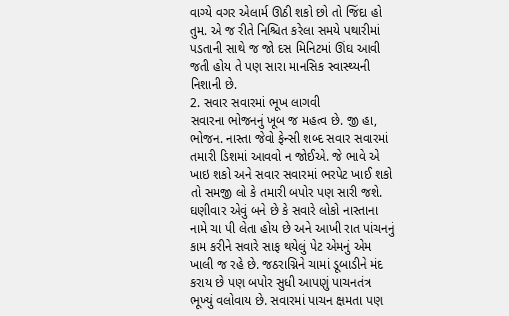વાગ્યે વગર એલાર્મ ઊઠી શકો છો તો જિંદા હો તુમ. એ જ રીતે નિશ્ચિત કરેલા સમયે પથારીમાં પડતાની સાથે જ જો દસ મિનિટમાં ઊંઘ આવી જતી હોય તે પણ સારા માનસિક સ્વાસ્થ્યની નિશાની છે.
2. સવાર સવારમાં ભૂખ લાગવી
સવારના ભોજનનું ખૂબ જ મહત્વ છે. જી હા, ભોજન. નાસ્તા જેવો ફેન્સી શબ્દ સવાર સવારમાં તમારી ડિશમાં આવવો ન જોઈએ. જે ભાવે એ ખાઇ શકો અને સવાર સવારમાં ભરપેટ ખાઈ શકો તો સમજી લો કે તમારી બપોર પણ સારી જશે.
ઘણીવાર એવું બને છે કે સવારે લોકો નાસ્તાના નામે ચા પી લેતા હોય છે અને આખી રાત પાંચનનું કામ કરીને સવારે સાફ થયેલું પેટ એમનું એમ ખાલી જ રહે છે. જઠરાગ્નિને ચામાં ડૂબાડીને મંદ કરાય છે પણ બપોર સુધી આપણું પાચનતંત્ર ભૂખ્યું વલોવાય છે. સવારમાં પાચન ક્ષમતા પણ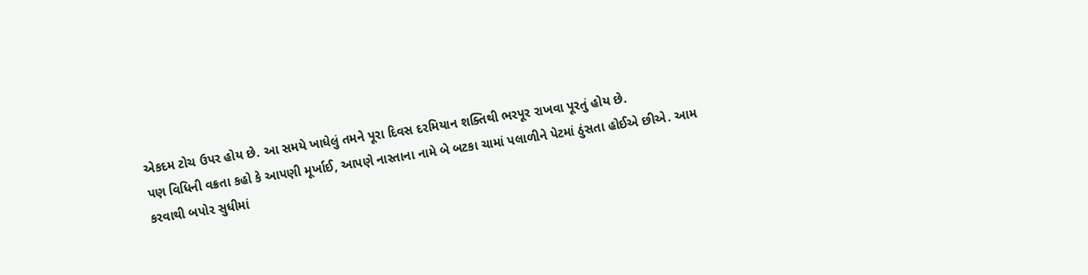એકદમ ટોચ ઉપર હોય છે. આ સમયે ખાધેલું તમને પૂરા દિવસ દરમિયાન શક્તિથી ભરપૂર રાખવા પૂરતું હોય છે.
પણ વિધિની વક્રતા કહો કે આપણી મૂર્ખાઈ, આપણે નાસ્તાના નામે બે બટકા ચામાં પલાળીને પેટમાં ઠુંસતા હોઈએ છીએ. આમ કરવાથી બપોર સુધીમાં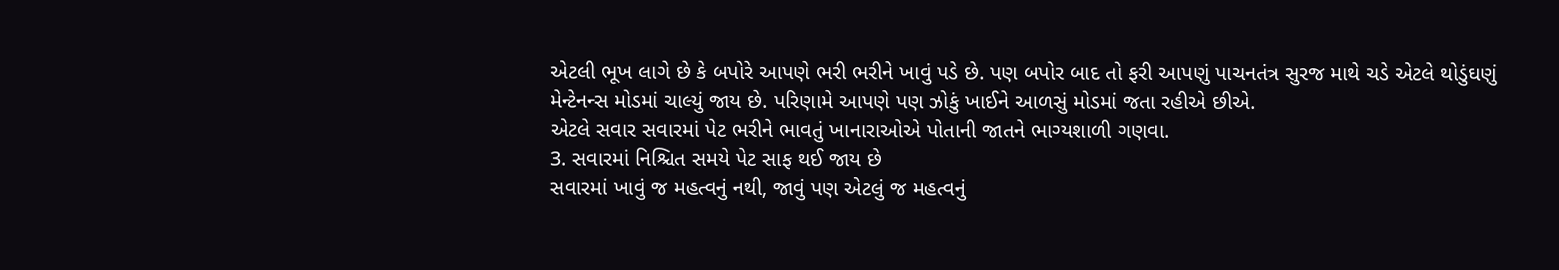એટલી ભૂખ લાગે છે કે બપોરે આપણે ભરી ભરીને ખાવું પડે છે. પણ બપોર બાદ તો ફરી આપણું પાચનતંત્ર સુરજ માથે ચડે એટલે થોડુંઘણું મેન્ટેનન્સ મોડમાં ચાલ્યું જાય છે. પરિણામે આપણે પણ ઝોકું ખાઈને આળસું મોડમાં જતા રહીએ છીએ.
એટલે સવાર સવારમાં પેટ ભરીને ભાવતું ખાનારાઓએ પોતાની જાતને ભાગ્યશાળી ગણવા.
3. સવારમાં નિશ્ચિત સમયે પેટ સાફ થઈ જાય છે
સવારમાં ખાવું જ મહત્વનું નથી, જાવું પણ એટલું જ મહત્વનું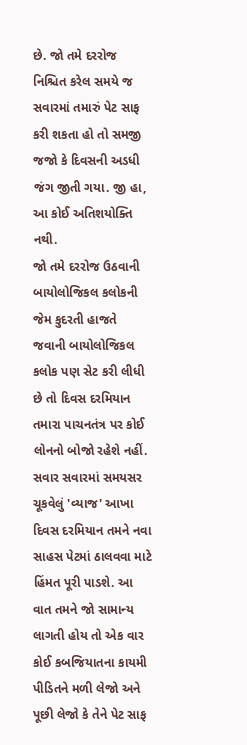છે. જો તમે દરરોજ નિશ્ચિત કરેલ સમયે જ સવારમાં તમારું પેટ સાફ કરી શકતા હો તો સમજી જજો કે દિવસની અડધી જંગ જીતી ગયા. જી હા, આ કોઈ અતિશયોક્તિ નથી.
જો તમે દરરોજ ઉઠવાની બાયોલોજિકલ કલોકની જેમ કુદરતી હાજતે જવાની બાયોલોજિકલ કલોક પણ સેટ કરી લીધી છે તો દિવસ દરમિયાન તમારા પાચનતંત્ર પર કોઈ લોનનો બોજો રહેશે નહીં.
સવાર સવારમાં સમયસર ચૂકવેલું 'વ્યાજ' આખા દિવસ દરમિયાન તમને નવા સાહસ પેટમાં ઠાલવવા માટે હિંમત પૂરી પાડશે. આ વાત તમને જો સામાન્ય લાગતી હોય તો એક વાર કોઈ કબજિયાતના કાયમી પીડિતને મળી લેજો અને પૂછી લેજો કે તેને પેટ સાફ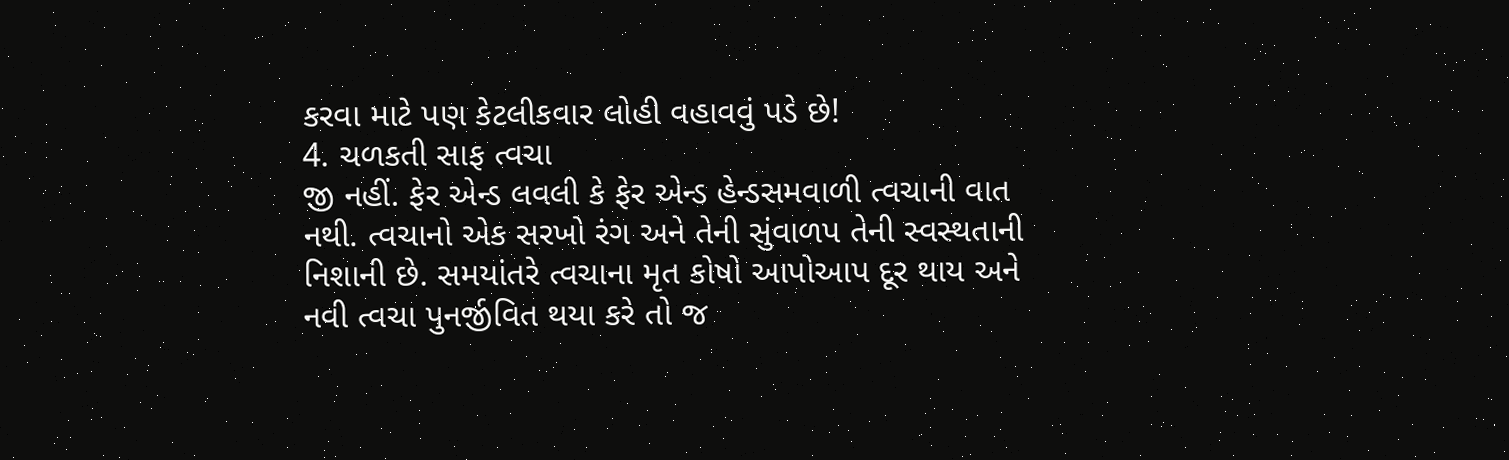કરવા માટે પણ કેટલીકવાર લોહી વહાવવું પડે છે!
4. ચળકતી સાફ ત્વચા
જી નહીં. ફેર એન્ડ લવલી કે ફેર એન્ડ હેન્ડસમવાળી ત્વચાની વાત નથી. ત્વચાનો એક સરખો રંગ અને તેની સુંવાળપ તેની સ્વસ્થતાની નિશાની છે. સમયાંતરે ત્વચાના મૃત કોષો આપોઆપ દૂર થાય અને નવી ત્વચા પુનર્જીવિત થયા કરે તો જ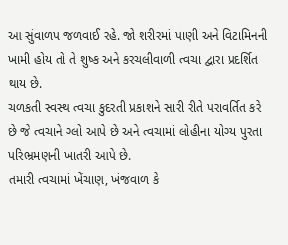આ સુંવાળપ જળવાઈ રહે. જો શરીરમાં પાણી અને વિટામિનની ખામી હોય તો તે શુષ્ક અને કરચલીવાળી ત્વચા દ્વારા પ્રદર્શિત થાય છે.
ચળકતી સ્વસ્થ ત્વચા કુદરતી પ્રકાશને સારી રીતે પરાવર્તિત કરે છે જે ત્વચાને ગ્લો આપે છે અને ત્વચામાં લોહીના યોગ્ય પુરતા પરિભ્રમણની ખાતરી આપે છે.
તમારી ત્વચામાં ખેંચાણ, ખંજવાળ કે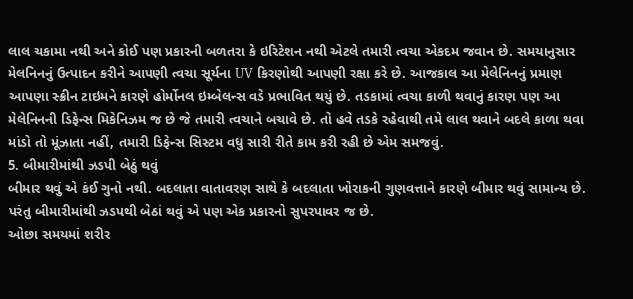લાલ ચકામા નથી અને કોઈ પણ પ્રકારની બળતરા કે ઇરિટેશન નથી એટલે તમારી ત્વચા એકદમ જવાન છે. સમયાનુસાર મેલનિનનું ઉત્પાદન કરીને આપણી ત્વચા સૂર્યના UV કિરણોથી આપણી રક્ષા કરે છે. આજકાલ આ મેલેનિનનું પ્રમાણ આપણા સ્ક્રીન ટાઇમને કારણે હોર્મોનલ ઇમ્બેલન્સ વડે પ્રભાવિત થયું છે. તડકામાં ત્વચા કાળી થવાનું કારણ પણ આ મેલેનિનની ડિફેન્સ મિકેનિઝમ જ છે જે તમારી ત્વચાને બચાવે છે. તો હવે તડકે રહેવાથી તમે લાલ થવાને બદલે કાળા થવા માંડો તો મૂંઝાતા નહીં, તમારી ડિફેન્સ સિસ્ટમ વધુ સારી રીતે કામ કરી રહી છે એમ સમજવું.
5. બીમારીમાંથી ઝડપી બેઠું થવું
બીમાર થવું એ કંઈ ગુનો નથી. બદલાતા વાતાવરણ સાથે કે બદલાતા ખોરાકની ગુણવત્તાને કારણે બીમાર થવું સામાન્ય છે. પરંતુ બીમારીમાંથી ઝડપથી બેઠાં થવું એ પણ એક પ્રકારનો સુપરપાવર જ છે.
ઓછા સમયમાં શરીર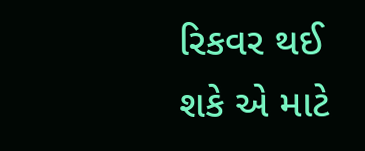રિકવર થઈ શકે એ માટે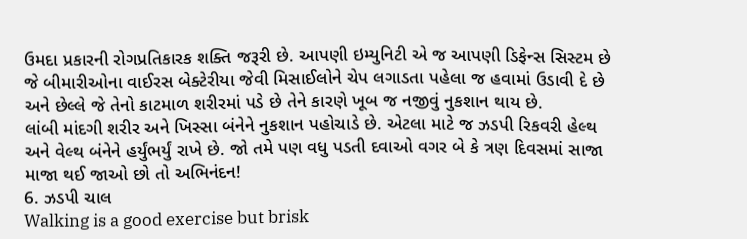ઉમદા પ્રકારની રોગપ્રતિકારક શક્તિ જરૂરી છે. આપણી ઇમ્યુનિટી એ જ આપણી ડિફેન્સ સિસ્ટમ છે જે બીમારીઓના વાઈરસ બેક્ટેરીયા જેવી મિસાઈલોને ચેપ લગાડતા પહેલા જ હવામાં ઉડાવી દે છે અને છેલ્લે જે તેનો કાટમાળ શરીરમાં પડે છે તેને કારણે ખૂબ જ નજીવું નુકશાન થાય છે.
લાંબી માંદગી શરીર અને ખિસ્સા બંનેને નુકશાન પહોચાડે છે. એટલા માટે જ ઝડપી રિકવરી હેલ્થ અને વેલ્થ બંનેને હર્યુંભર્યું રાખે છે. જો તમે પણ વધુ પડતી દવાઓ વગર બે કે ત્રણ દિવસમાં સાજા માજા થઈ જાઓ છો તો અભિનંદન!
6. ઝડપી ચાલ
Walking is a good exercise but brisk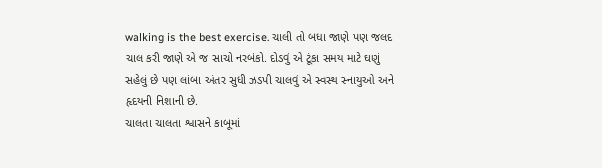walking is the best exercise. ચાલી તો બધા જાણે પણ જલદ ચાલ કરી જાણે એ જ સાચો નરબંકો. દોડવું એ ટૂંકા સમય માટે ઘણું સહેલું છે પણ લાંબા અંતર સુધી ઝડપી ચાલવું એ સ્વસ્થ સ્નાયુઓ અને હૃદયની નિશાની છે.
ચાલતા ચાલતા શ્વાસને કાબૂમાં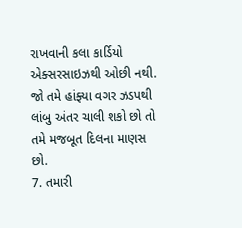રાખવાની કલા કાર્ડિયો એક્સરસાઇઝથી ઓછી નથી. જો તમે હાંફ્યા વગર ઝડપથી લાંબુ અંતર ચાલી શકો છો તો તમે મજબૂત દિલના માણસ છો.
7. તમારી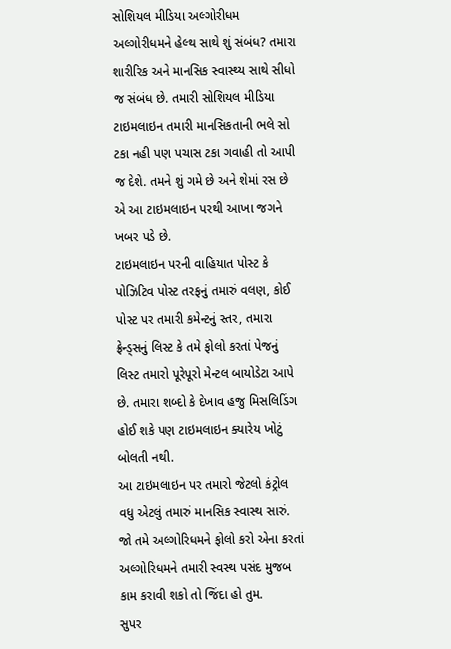સોશિયલ મીડિયા અલ્ગોરીધમ
અલ્ગોરીધમને હેલ્થ સાથે શું સંબંધ? તમારા શારીરિક અને માનસિક સ્વાસ્થ્ય સાથે સીધો જ સંબંધ છે. તમારી સોશિયલ મીડિયા ટાઇમલાઇન તમારી માનસિકતાની ભલે સો ટકા નહી પણ પચાસ ટકા ગવાહી તો આપી જ દેશે. તમને શું ગમે છે અને શેમાં રસ છે એ આ ટાઇમલાઇન પરથી આખા જગને ખબર પડે છે.
ટાઇમલાઇન પરની વાહિયાત પોસ્ટ કે પોઝિટિવ પોસ્ટ તરફનું તમારું વલણ, કોઈ પોસ્ટ પર તમારી કમેન્ટનું સ્તર, તમારા ફ્રેન્ડ્સનું લિસ્ટ કે તમે ફોલો કરતાં પેજનું લિસ્ટ તમારો પૂરેપૂરો મેન્ટલ બાયોડેટા આપે છે. તમારા શબ્દો કે દેખાવ હજુ મિસલિડિંગ હોઈ શકે પણ ટાઇમલાઇન ક્યારેય ખોટું બોલતી નથી.
આ ટાઇમલાઇન પર તમારો જેટલો કંટ્રોલ વધુ એટલું તમારું માનસિક સ્વાસ્થ સારું. જો તમે અલ્ગોરિધમને ફોલો કરો એના કરતાં અલ્ગોરિધમને તમારી સ્વસ્થ પસંદ મુજબ કામ કરાવી શકો તો જિંદા હો તુમ.
સુપર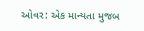ઓવર: એક માન્યતા મુજબ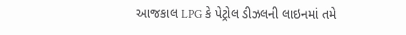આજકાલ LPG કે પેટ્રોલ ડીઝલની લાઇનમાં તમે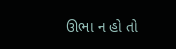ઊભા ન હો તો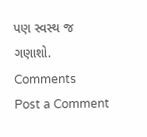પણ સ્વસ્થ જ ગણાશો.
Comments
Post a Comment